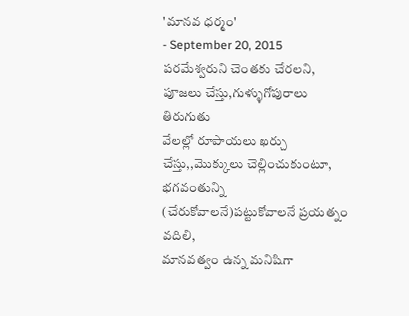'మానవ ధర్మం'
- September 20, 2015
పరమేశ్వరుని చెంతకు చేరలని,
పూజలు చేస్తు,గుళ్ళుగోపురాలు తిరుగుతు
వేలల్లో రూపాయలు ఖర్చు చేస్తు,,మొక్కులు చెల్లించుకుంటూ,
భగవంతున్ని (చేరుకోవాలనే)పట్టుకోవాలనే ప్రయత్నం వదిలి,
మానవత్వం ఉన్న మనిషిగా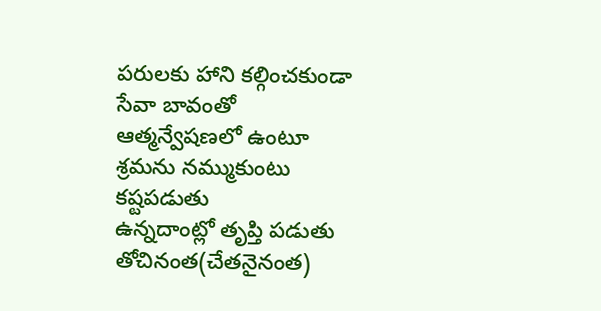పరులకు హాని కల్గించకుండా
సేవా బావంతో
ఆత్మన్వేషణలో ఉంటూ
శ్రమను నమ్ముకుంటు
కష్టపడుతు
ఉన్నదాంట్లో తృప్తి పడుతు
తోచినంత(చేతనైనంత)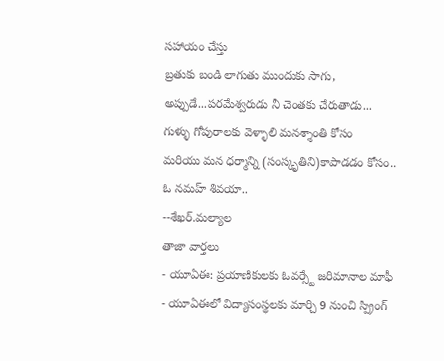సహాయం చేస్తు
బ్రతుకు బండి లాగుతు ముందుకు సాగు,
అప్పుడే...పరమేశ్వరుడు నీ చెంతకు చేరుతాడు...
గుళ్ళు గోపురాలకు వెళ్ళాలి మనశ్శాంతి కోసం
మరియు మన ధర్మాన్ని (సంస్కృతిని)కాపాడడం కోసం..
ఓ నమహ్ శివయా..
--శేఖర్.మల్యాల
తాజా వార్తలు
- యూఏఈ: ప్రయాణికులకు ఓవర్స్టే జరిమానాల మాఫీ
- యూఏఈలో విద్యాసంస్థలకు మార్చి 9 నుంచి స్ప్రింగ్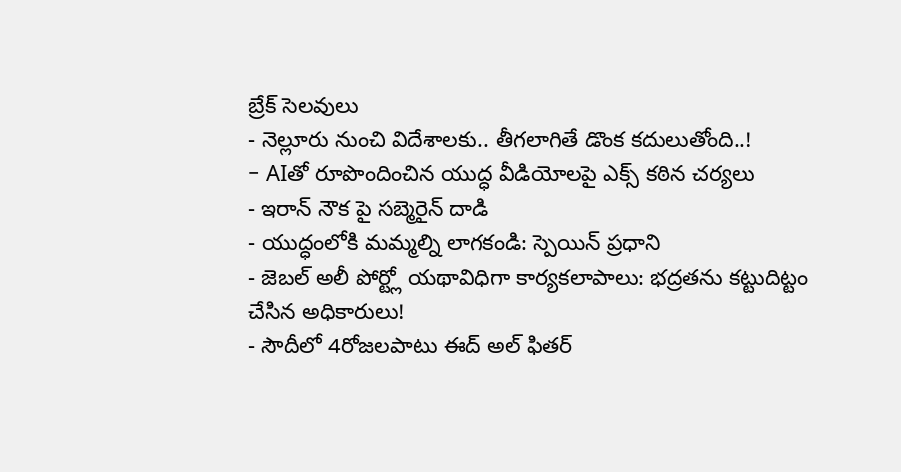బ్రేక్ సెలవులు
- నెల్లూరు నుంచి విదేశాలకు.. తీగలాగితే డొంక కదులుతోంది..!
- AIతో రూపొందించిన యుద్ధ వీడియోలపై ఎక్స్ కఠిన చర్యలు
- ఇరాన్ నౌక పై సబ్మెరైన్ దాడి
- యుద్ధంలోకి మమ్మల్ని లాగకండి: స్పెయిన్ ప్రధాని
- జెబల్ అలీ పోర్ట్లో యథావిధిగా కార్యకలాపాలు: భద్రతను కట్టుదిట్టం చేసిన అధికారులు!
- సౌదీలో 4రోజలపాటు ఈద్ అల్ ఫితర్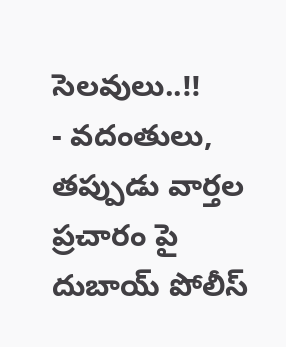సెలవులు..!!
- వదంతులు, తప్పుడు వార్తల ప్రచారం పై దుబాయ్ పోలీస్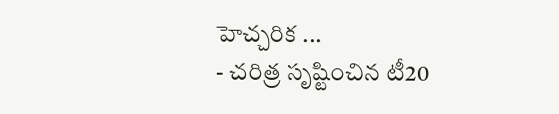హెచ్చరిక ...
- చరిత్ర సృష్టించిన టీ20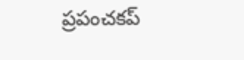ప్రపంచకప్